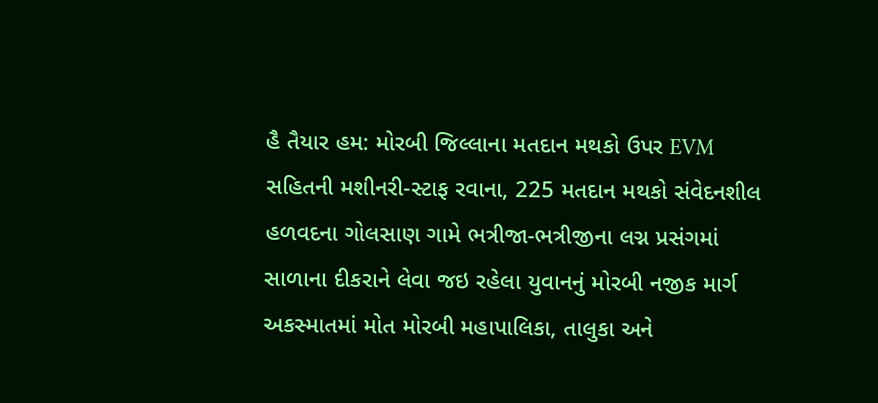હૈ તૈયાર હમ: મોરબી જિલ્લાના મતદાન મથકો ઉપર EVM સહિતની મશીનરી-સ્ટાફ રવાના, 225 મતદાન મથકો સંવેદનશીલ હળવદના ગોલસાણ ગામે ભત્રીજા-ભત્રીજીના લગ્ન પ્રસંગમાં સાળાના દીકરાને લેવા જઇ રહેલા યુવાનનું મોરબી નજીક માર્ગ અકસ્માતમાં મોત મોરબી મહાપાલિકા, તાલુકા અને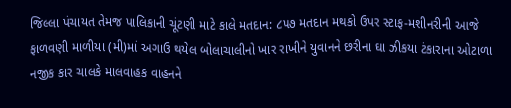જિલ્લા પંચાયત તેમજ પાલિકાની ચૂંટણી માટે કાલે મતદાન: ૮૫૭ મતદાન મથકો ઉપર સ્ટાફ-મશીનરીની આજે ફાળવણી માળીયા (મી)માં અગાઉ થયેલ બોલાચાલીનો ખાર રાખીને યુવાનને છરીના ઘા ઝીકયા ટંકારાના ઓટાળા નજીક કાર ચાલકે માલવાહક વાહનને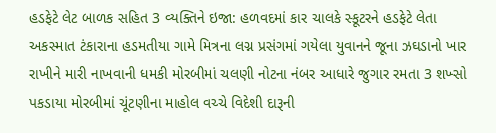હડફેટે લેટ બાળક સહિત 3 વ્યક્તિને ઇજા: હળવદમાં કાર ચાલકે સ્કૂટરને હડફેટે લેતા અકસ્માત ટંકારાના હડમતીયા ગામે મિત્રના લગ્ન પ્રસંગમાં ગયેલા યુવાનને જૂના ઝઘડાનો ખાર રાખીને મારી નાખવાની ધમકી મોરબીમાં ચલણી નોટના નંબર આધારે જુગાર રમતા 3 શખ્સો પકડાયા મોરબીમાં ચૂંટણીના માહોલ વચ્ચે વિદેશી દારૂની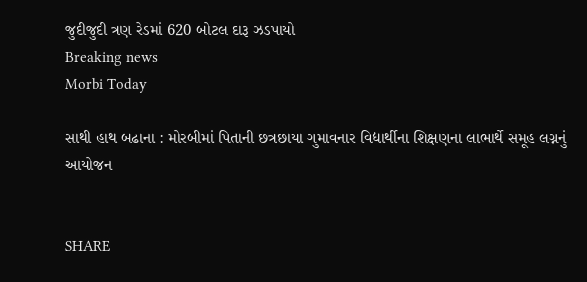જુદીજુદી ત્રણ રેડમાં 620 બોટલ દારૂ ઝડપાયો
Breaking news
Morbi Today

સાથી હાથ બઢાના : મોરબીમાં પિતાની છત્રછાયા ગુમાવનાર વિદ્યાર્થીના શિક્ષણના લાભાર્થે સમૂહ લગ્નનું આયોજન


SHARE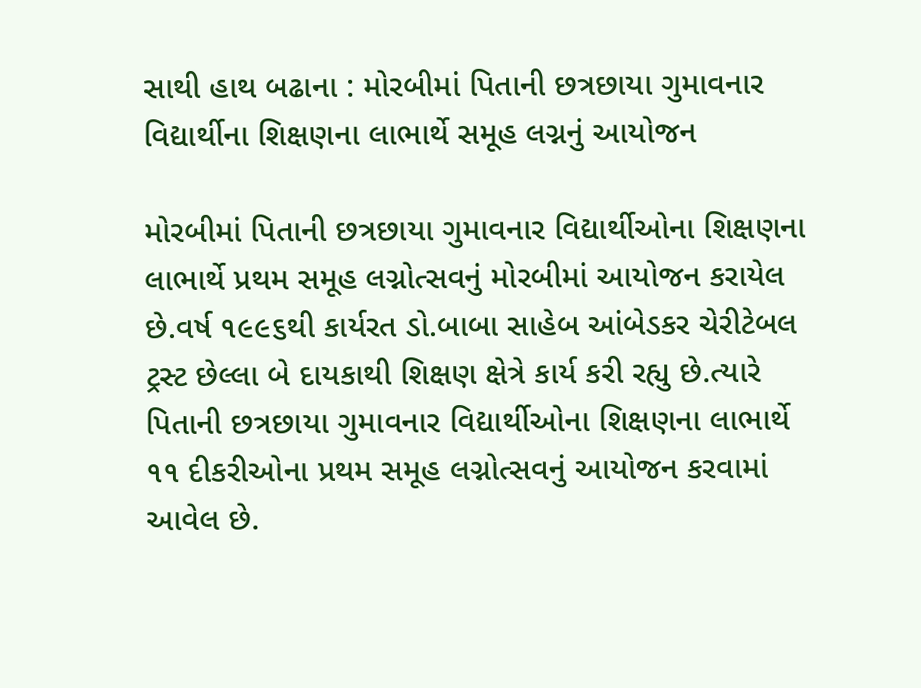સાથી હાથ બઢાના : મોરબીમાં પિતાની છત્રછાયા ગુમાવનાર વિદ્યાર્થીના શિક્ષણના લાભાર્થે સમૂહ લગ્નનું આયોજન

મોરબીમાં પિતાની છત્રછાયા ગુમાવનાર વિદ્યાર્થીઓના શિક્ષણના લાભાર્થે પ્રથમ સમૂહ લગ્નોત્સવનું મોરબીમાં આયોજન કરાયેલ છે.વર્ષ ૧૯૯૬થી કાર્યરત ડો.બાબા સાહેબ આંબેડકર ચેરીટેબલ ટ્રસ્ટ છેલ્લા બે દાયકાથી શિક્ષણ ક્ષેત્રે કાર્ય કરી રહ્યુ છે.ત્યારે પિતાની છત્રછાયા ગુમાવનાર વિદ્યાર્થીઓના શિક્ષણના લાભાર્થે ૧૧ દીકરીઓના પ્રથમ સમૂહ લગ્નોત્સવનું આયોજન કરવામાં આવેલ છે.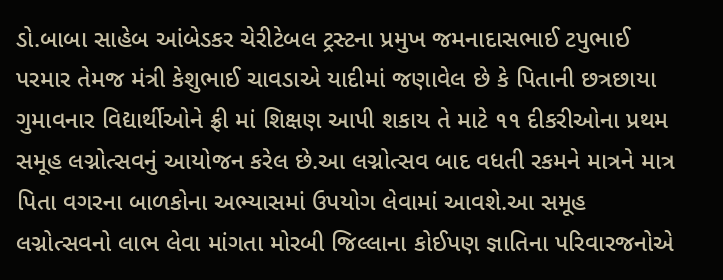ડો.બાબા સાહેબ આંબેડકર ચેરીટેબલ ટ્રસ્ટના પ્રમુખ જમનાદાસભાઈ ટપુભાઈ પરમાર તેમજ મંત્રી કેશુભાઈ ચાવડાએ યાદીમાં જણાવેલ છે કે પિતાની છત્રછાયા ગુમાવનાર વિદ્યાર્થીઓને ફ્રી માં શિક્ષણ આપી શકાય તે માટે ૧૧ દીકરીઓના પ્રથમ સમૂહ લગ્નોત્સવનું આયોજન કરેલ છે.આ લગ્નોત્સવ બાદ વધતી રકમને માત્રને માત્ર પિતા વગરના બાળકોના અભ્યાસમાં ઉપયોગ લેવામાં આવશે.આ સમૂહ લગ્નોત્સવનો લાભ લેવા માંગતા મોરબી જિલ્લાના કોઈપણ જ્ઞાતિના પરિવારજનોએ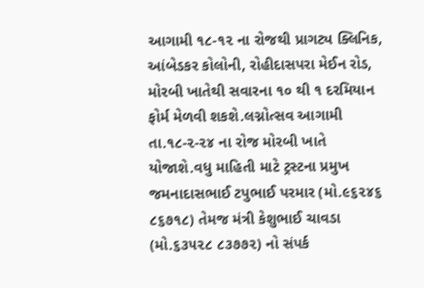આગામી ૧૮-૧૨ ના રોજથી પ્રાગટ્ય ક્લિનિક, આંબેડકર કોલોની, રોહીદાસપરા મેઈન રોડ, મોરબી ખાતેથી સવારના ૧૦ થી ૧ દરમિયાન ફોર્મ મેળવી શકશે.લગ્નોત્સવ આગામી તા.૧૮-૨-૨૪ ના રોજ મોરબી ખાતે યોજાશે.વધુ માહિતી માટે ટ્રસ્ટના પ્રમુખ જમનાદાસભાઈ ટપુભાઈ પરમાર (મો.૯૬૨૪૬ ૮૬૭૧૮) તેમજ મંત્રી કેશુભાઈ ચાવડા (મો.૬૩૫૨૮ ૮૩૭૭૨) નો સંપર્ક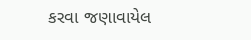કરવા જણાવાયેલ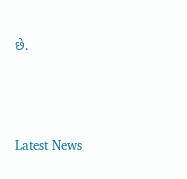છે.






Latest News